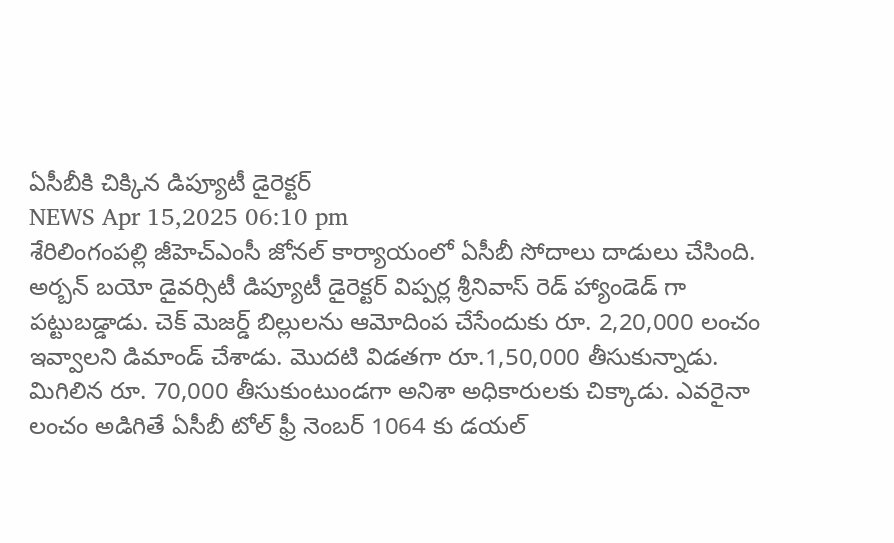ఏసీబీకి చిక్కిన డిప్యూటీ డైరెక్టర్
NEWS Apr 15,2025 06:10 pm
శేరిలింగంపల్లి జీహెచ్ఎంసీ జోనల్ కార్యాయంలో ఏసీబీ సోదాలు దాడులు చేసింది. అర్బన్ బయో డైవర్సిటీ డిప్యూటీ డైరెక్టర్ విప్పర్ల శ్రీనివాస్ రెడ్ హ్యాండెడ్ గా పట్టుబడ్డాడు. చెక్ మెజర్డ్ బిల్లులను ఆమోదింప చేసేందుకు రూ. 2,20,000 లంచం ఇవ్వాలని డిమాండ్ చేశాడు. మొదటి విడతగా రూ.1,50,000 తీసుకున్నాడు. మిగిలిన రూ. 70,000 తీసుకుంటుండగా అనిశా అధికారులకు చిక్కాడు. ఎవరైనా లంచం అడిగితే ఏసీబీ టోల్ ఫ్రీ నెంబర్ 1064 కు డయల్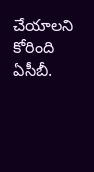చేయాలని కోరింది ఏసీబీ.